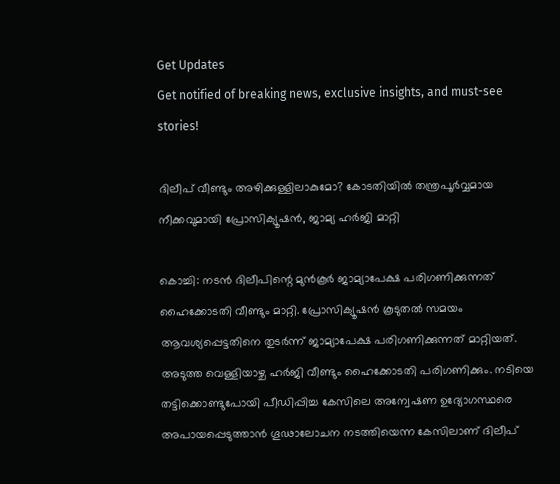Get Updates
Get notified of breaking news, exclusive insights, and must-see stories!

ദിലീപ് വീണ്ടും അഴിക്കുള്ളിലാകുമോ? കോടതിയില്‍ തന്ത്രപൂർവ്വമായ നീക്കവുമായി പ്രോസിക്യൂഷന്‍, ജാമ്യ ഹർജി മാറ്റി

കൊച്ചി: നടന്‍ ദിലീപിന്റെ മുന്‍കൂർ ജാമ്യാപേക്ഷ പരിഗണിക്കുന്നത് ഹൈക്കോടതി വീണ്ടും മാറ്റി. പ്രോസിക്യൂഷന്‍ കൂടുതല്‍ സമയം ആവശ്യപ്പെട്ടതിനെ തുടർന്ന് ജാമ്യാപേക്ഷ പരിഗണിക്കുന്നത് മാറ്റിയത്. അടുത്ത വെള്ളിയാഴ്ച ഹർജി വീണ്ടും ഹൈക്കോടതി പരിഗണിക്കും. നടിയെ തട്ടിക്കൊണ്ടുപോയി പീഡിപ്പിച്ച കേസിലെ അന്വേഷണ ഉദ്യോഗസ്ഥരെ അപായപ്പെടുത്താൻ ഗൂഢാലോചന നടത്തിയെന്ന കേസിലാണ് ദിലീപ്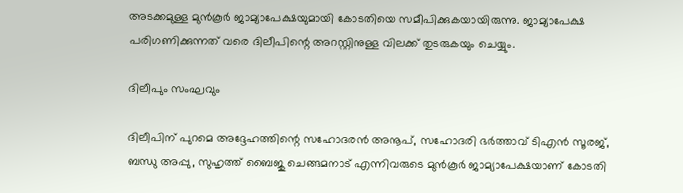അടക്കമുള്ള മുന്‍കൂർ ജാമ്യാപേക്ഷയുമായി കോടതിയെ സമീപിക്കുകയായിരുന്നു. ജാമ്യാപേക്ഷ പരിഗണിക്കുന്നത് വരെ ദിലീപിന്റെ അറസ്റ്റിനുള്ള വിലക്ക് തുടരുകയും ചെയ്യും.

ദിലീപും സംഘവും

ദിലീപിന് പുറമെ അദ്ദേഹത്തിന്റെ സഹോദരന്‍ അനൂപ്, സഹോദരി ഭർത്താവ് ടിഎന്‍ സൂരജ്, ബന്ധു അപ്പു, സുഹൃത്ത് ബൈജു ചെങ്ങമനാട് എന്നിവരുടെ മുന്‍കൂർ ജാമ്യാപേക്ഷയാണ് കോടതി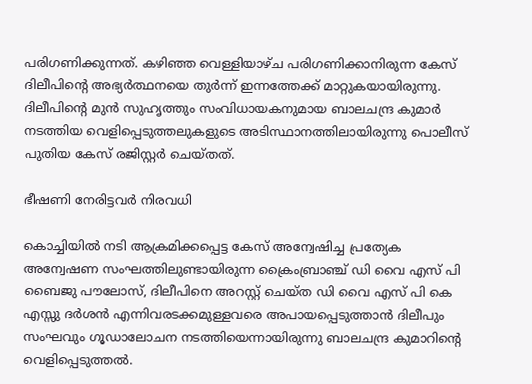പരിഗണിക്കുന്നത്. കഴിഞ്ഞ വെള്ളിയാഴ്ച പരിഗണിക്കാനിരുന്ന കേസ് ദിലീപിന്റെ അഭ്യർത്ഥനയെ തുർന്ന് ഇന്നത്തേക്ക് മാറ്റുകയായിരുന്നു. ദിലീപിന്റെ മുന്‍ സുഹൃത്തും സംവിധായകനുമായ ബാലചന്ദ്ര കുമാർ നടത്തിയ വെളിപ്പെടുത്തലുകളുടെ അടിസ്ഥാനത്തിലായിരുന്നു പൊലീസ് പുതിയ കേസ് രജിസ്റ്റർ ചെയ്തത്.

ഭീഷണി നേരിട്ടവർ നിരവധി

കൊച്ചിയില്‍ നടി ആക്രമിക്കപ്പെട്ട കേസ് അന്വേഷിച്ച പ്രത്യേക അന്വേഷണ സംഘത്തിലുണ്ടായിരുന്ന ക്രൈംബ്രാഞ്ച് ഡി വൈ എസ് പി ബൈജു പൗലോസ്, ദിലീപിനെ അറസ്റ്റ് ചെയ്ത ഡി വൈ എസ് പി കെ എസ്സു ദര്‍ശന്‍ എന്നിവരടക്കമുള്ളവരെ അപായപ്പെടുത്താന്‍ ദിലീപും സംഘവും ഗൂഡാലോചന നടത്തിയെന്നായിരുന്നു ബാലചന്ദ്ര കുമാറിന്റെ വെളിപ്പെടുത്തല്‍.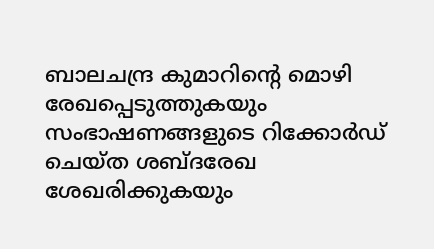ബാലചന്ദ്ര കുമാറിന്റെ മൊഴി രേഖപ്പെടുത്തുകയും സംഭാഷണങ്ങളുടെ റിക്കോര്‍ഡ് ചെയ്ത ശബ്ദരേഖ ശേഖരിക്കുകയും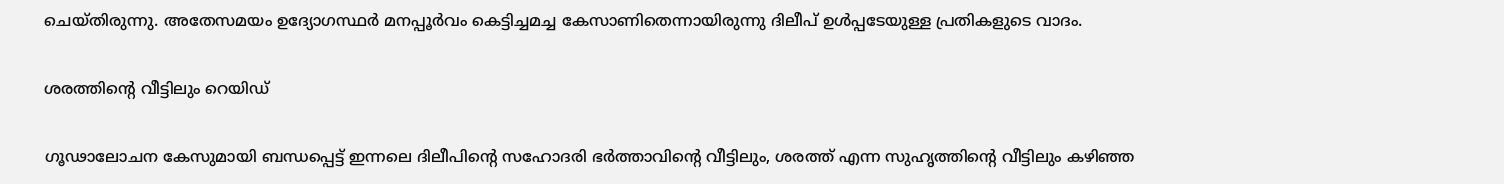ചെയ്തിരുന്നു. അതേസമയം ഉദ്യോഗസ്ഥർ മനപ്പൂർവം കെട്ടിച്ചമച്ച കേസാണിതെന്നായിരുന്നു ദിലീപ് ഉള്‍പ്പടേയുള്ള പ്രതികളുടെ വാദം.

ശരത്തിന്റെ വീട്ടിലും റെയിഡ്

ഗൂഢാലോചന കേസുമായി ബന്ധപ്പെട്ട് ഇന്നലെ ദിലീപിന്റെ സഹോദരി ഭര്‍ത്താവിന്റെ വീട്ടിലും, ശരത്ത് എന്ന സുഹൃത്തിന്റെ വീട്ടിലും കഴിഞ്ഞ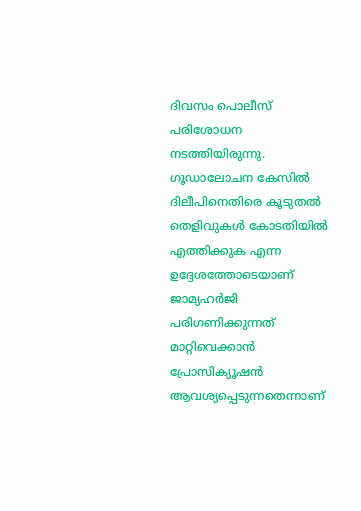ദിവസം പൊലീസ് പരിശോധന നടത്തിയിരുന്നു. ഗൂഡാലോചന കേസില്‍ ദിലീപിനെതിരെ കൂടുതല്‍ തെളിവുകള്‍ കോടതിയില്‍ എത്തിക്കുക എന്ന ഉദ്ദേശത്തോടെയാണ് ജാമ്യഹർജി പരിഗണിക്കുന്നത് മാറ്റിവെക്കാന്‍ പ്രോസിക്യൂഷന്‍ ആവശ്യപ്പെടുന്നതെന്നാണ്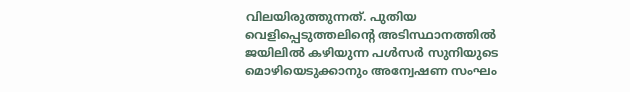വിലയിരുത്തുന്നത്. പുതിയ വെളിപ്പെടുത്തലിന്റെ അടിസ്ഥാനത്തില്‍ ജയിലില്‍ കഴിയുന്ന പള്‍സർ സുനിയുടെ മൊഴിയെടുക്കാനും അന്വേഷണ സംഘം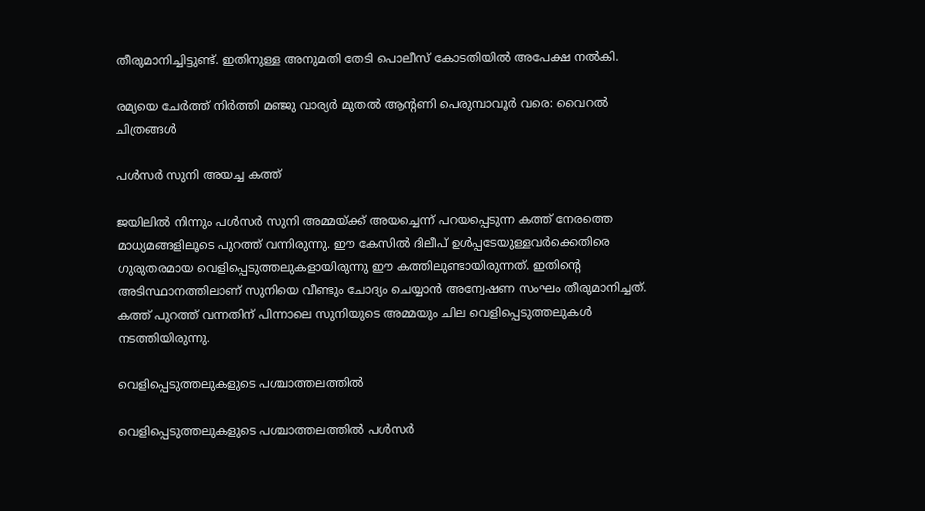തീരുമാനിച്ചിട്ടുണ്ട്. ഇതിനുള്ള അനുമതി തേടി പൊലീസ് കോടതിയില്‍ അപേക്ഷ നല്‍കി.

രമ്യയെ ചേർത്ത് നിർത്തി മഞ്ജു വാര്യർ മുതല്‍ ആന്റണി പെരുമ്പാവൂർ വരെ: വൈറല്‍ ചിത്രങ്ങള്‍

പള്‍സർ സുനി അയച്ച കത്ത്

ജയിലില്‍ നിന്നും പള്‍സർ സുനി അമ്മയ്ക്ക് അയച്ചെന്ന് പറയപ്പെടുന്ന കത്ത് നേരത്തെ മാധ്യമങ്ങളിലൂടെ പുറത്ത് വന്നിരുന്നു. ഈ കേസില്‍ ദിലീപ് ഉള്‍പ്പടേയുള്ളവർക്കെതിരെ ഗുരുതരമായ വെളിപ്പെടുത്തലുകളായിരുന്നു ഈ കത്തിലുണ്ടായിരുന്നത്. ഇതിന്റെ അടിസ്ഥാനത്തിലാണ് സുനിയെ വീണ്ടും ചോദ്യം ചെയ്യാന്‍ അന്വേഷണ സംഘം തീരുമാനിച്ചത്. കത്ത് പുറത്ത് വന്നതിന് പിന്നാലെ സുനിയുടെ അമ്മയും ചില വെളിപ്പെടുത്തലുകള്‍ നടത്തിയിരുന്നു.

വെളിപ്പെടുത്തലുകളുടെ പശ്ചാത്തലത്തില്‍

വെളിപ്പെടുത്തലുകളുടെ പശ്ചാത്തലത്തില്‍ പള്‍സര്‍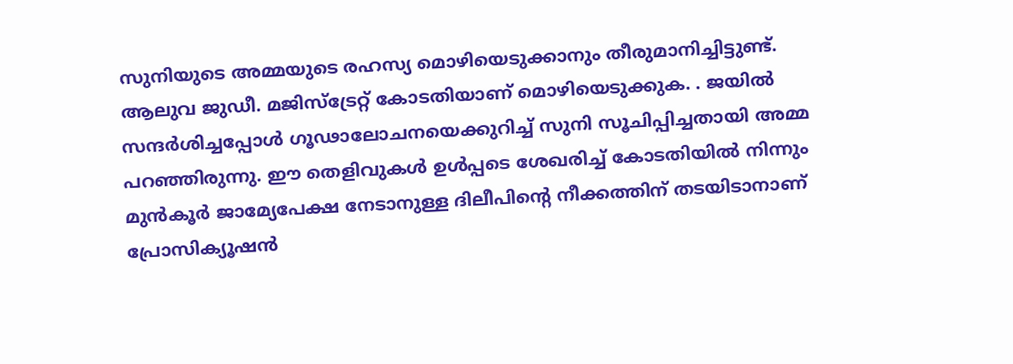സുനിയുടെ അമ്മയുടെ രഹസ്യ മൊഴിയെടുക്കാനും തീരുമാനിച്ചിട്ടുണ്ട്. ആലുവ ജുഡീ. മജിസ്ട്രേറ്റ് കോടതിയാണ് മൊഴിയെടുക്കുക. . ജയില്‍ സന്ദര്‍ശിച്ചപ്പോള്‍ ഗൂഢാലോചനയെക്കുറിച്ച് സുനി സൂചിപ്പിച്ചതായി അമ്മ പറഞ്ഞിരുന്നു. ഈ തെളിവുകള്‍ ഉള്‍പ്പടെ ശേഖരിച്ച് കോടതിയില്‍ നിന്നും മുന്‍കൂർ ജാമ്യേപേക്ഷ നേടാനുള്ള ദിലീപിന്റെ നീക്കത്തിന് തടയിടാനാണ് പ്രോസിക്യൂഷന്‍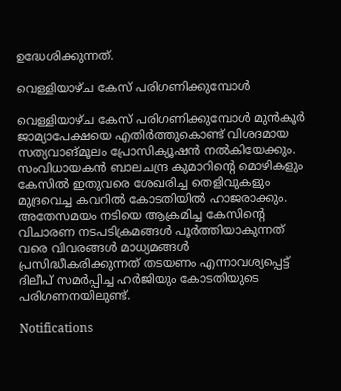ഉദ്ധേശിക്കുന്നത്.

വെള്ളിയാഴ്ച കേസ് പരിഗണിക്കുമ്പോള്‍

വെള്ളിയാഴ്ച കേസ് പരിഗണിക്കുമ്പോള്‍ മുന്‍കൂർ ജാമ്യാപേക്ഷയെ എതിർത്തുകൊണ്ട് വിശദമായ സത്യവാങ്മൂലം പ്രോസിക്യൂഷന്‍ നല്‍കിയേക്കും. സംവിധായകന്‍ ബാലചന്ദ്ര കുമാറിന്റെ മൊഴികളും കേസില്‍ ഇതുവരെ ശേഖരിച്ച തെളിവുകളും മുദ്രവെച്ച കവറില്‍ കോടതിയില്‍ ഹാജരാക്കും. അതേസമയം നടിയെ ആക്രമിച്ച കേസിന്റെ വിചാരണ നടപടിക്രമങ്ങള്‍ പൂർത്തിയാകുന്നത് വരെ വിവരങ്ങള്‍ മാധ്യമങ്ങള്‍ പ്രസിദ്ധീകരിക്കുന്നത് തടയണം എന്നാവശ്യപ്പെട്ട് ദിലീപ് സമർപ്പിച്ച ഹർജിയും കോടതിയുടെ പരിഗണനയിലുണ്ട്.

Notifications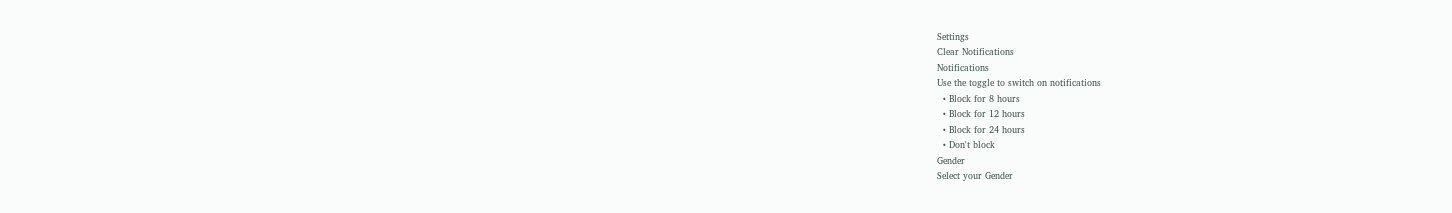Settings
Clear Notifications
Notifications
Use the toggle to switch on notifications
  • Block for 8 hours
  • Block for 12 hours
  • Block for 24 hours
  • Don't block
Gender
Select your Gender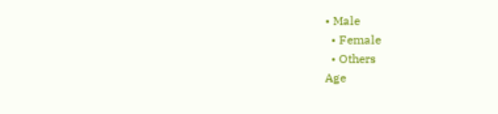• Male
  • Female
  • Others
Age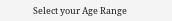Select your Age Range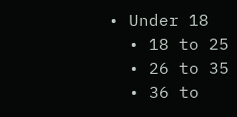• Under 18
  • 18 to 25
  • 26 to 35
  • 36 to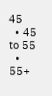45
  • 45 to 55
  • 55+